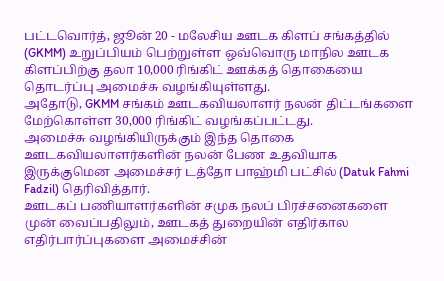பட்டவொர்த், ஜூன் 20 - மலேசிய ஊடக கிளப் சங்கத்தில் (GKMM) உறுப்பியம் பெற்றுள்ள ஒவ்வொரு மாநில ஊடக கிளப்பிற்கு தலா 10,000 ரிங்கிட் ஊக்கத் தொகையை தொடர்ப்பு அமைச்சு வழங்கியுள்ளது.
அதோடு, GKMM சங்கம் ஊடகவியலாளர் நலன் திட்டங்களை மேற்கொள்ள 30,000 ரிங்கிட் வழங்கப்பட்டது.
அமைச்சு வழங்கியிருக்கும் இந்த தொகை ஊடகவியலாளர்களின் நலன் பேண உதவியாக இருக்குமென அமைச்சர் டத்தோ பாஹ்மி பட்சில் (Datuk Fahmi Fadzil) தெரிவித்தார்.
ஊடகப் பணியாளர்களின் சமுக நலப் பிரச்சனைகளை முன் வைப்பதிலும், ஊடகத் துறையின் எதிர்கால எதிர்பார்ப்புகளை அமைச்சின்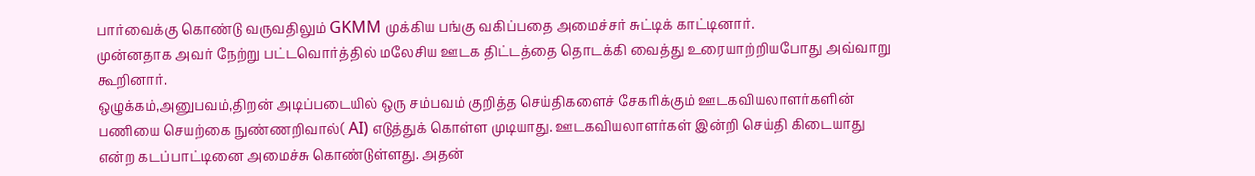பார்வைக்கு கொண்டு வருவதிலும் GKMM முக்கிய பங்கு வகிப்பதை அமைச்சர் சுட்டிக் காட்டினார்.
முன்னதாக அவர் நேற்று பட்டவொர்த்தில் மலேசிய ஊடக திட்டத்தை தொடக்கி வைத்து உரையாற்றியபோது அவ்வாறு கூறினார்.
ஒழுக்கம்,அனுபவம்,திறன் அடிப்படையில் ஒரு சம்பவம் குறித்த செய்திகளைச் சேகரிக்கும் ஊடகவியலாளர்களின் பணியை செயற்கை நுண்ணறிவால்( AI) எடுத்துக் கொள்ள முடியாது. ஊடகவியலாளர்கள் இன்றி செய்தி கிடையாது என்ற கடப்பாட்டினை அமைச்சு கொண்டுள்ளது. அதன்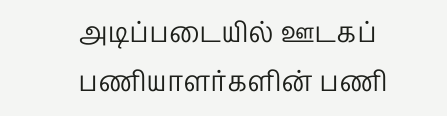அடிப்படையில் ஊடகப் பணியாளர்களின் பணி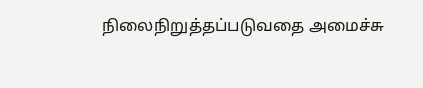நிலைநிறுத்தப்படுவதை அமைச்சு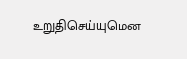உறுதிசெய்யுமென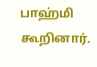பாஹ்மி கூறினார்.